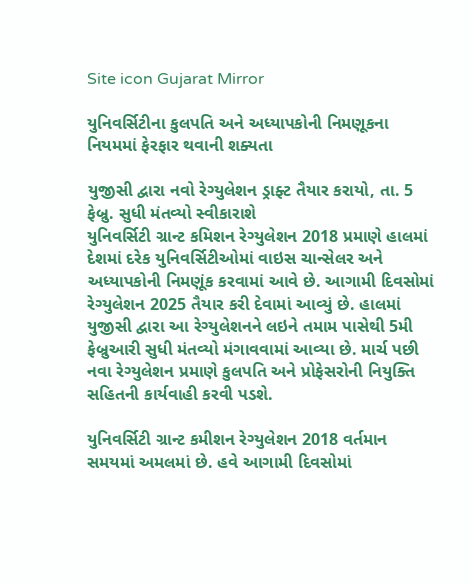Site icon Gujarat Mirror

યુનિવર્સિટીના કુલપતિ અને અધ્યાપકોની નિમણૂકના નિયમમાં ફેરફાર થવાની શક્યતા

યુજીસી દ્વારા નવો રેગ્યુલેશન ડ્રાફ્ટ તૈયાર કરાયો, તા. 5 ફેબ્રુ. સુધી મંતવ્યો સ્વીકારાશે
યુનિવર્સિટી ગ્રાન્ટ કમિશન રેગ્યુલેશન 2018 પ્રમાણે હાલમાં દેશમાં દરેક યુનિવર્સિટીઓમાં વાઇસ ચાન્સેલર અને અધ્યાપકોની નિમણૂંક કરવામાં આવે છે. આગામી દિવસોમાં રેગ્યુલેશન 2025 તૈયાર કરી દેવામાં આવ્યું છે. હાલમાં યુજીસી દ્વારા આ રેગ્યુલેશનને લઇને તમામ પાસેથી 5મી ફેબ્રુઆરી સુધી મંતવ્યો મંગાવવામાં આવ્યા છે. માર્ચ પછી નવા રેગ્યુલેશન પ્રમાણે કુલપતિ અને પ્રોફેસરોની નિયુક્તિ સહિતની કાર્યવાહી કરવી પડશે.

યુનિવર્સિટી ગ્રાન્ટ કમીશન રેગ્યુલેશન 2018 વર્તમાન સમયમાં અમલમાં છે. હવે આગામી દિવસોમાં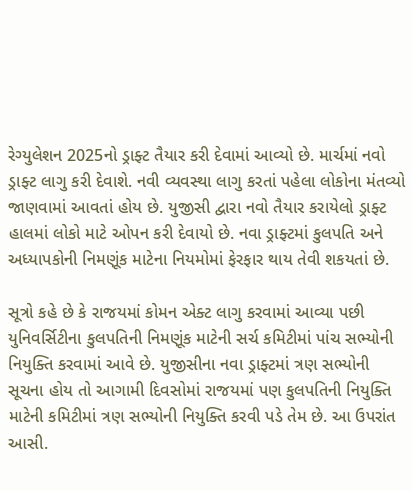રેગ્યુલેશન 2025નો ડ્રાફ્ટ તૈયાર કરી દેવામાં આવ્યો છે. માર્ચમાં નવો ડ્રાફ્ટ લાગુ કરી દેવાશે. નવી વ્યવસ્થા લાગુ કરતાં પહેલા લોકોના મંતવ્યો જાણવામાં આવતાં હોય છે. યુજીસી દ્વારા નવો તૈયાર કરાયેલો ડ્રાફ્ટ હાલમાં લોકો માટે ઓપન કરી દેવાયો છે. નવા ડ્રાફ્ટમાં કુલપતિ અને અધ્યાપકોની નિમણૂંક માટેના નિયમોમાં ફેરફાર થાય તેવી શકયતાં છે.

સૂત્રો કહે છે કે રાજયમાં કોમન એક્ટ લાગુ કરવામાં આવ્યા પછી યુનિવર્સિટીના કુલપતિની નિમણૂંક માટેની સર્ચ કમિટીમાં પાંચ સભ્યોની નિયુક્તિ કરવામાં આવે છે. યુજીસીના નવા ડ્રાફ્ટમાં ત્રણ સભ્યોની સૂચના હોય તો આગામી દિવસોમાં રાજયમાં પણ કુલપતિની નિયુક્તિ માટેની કમિટીમાં ત્રણ સભ્યોની નિયુક્તિ કરવી પડે તેમ છે. આ ઉપરાંત આસી.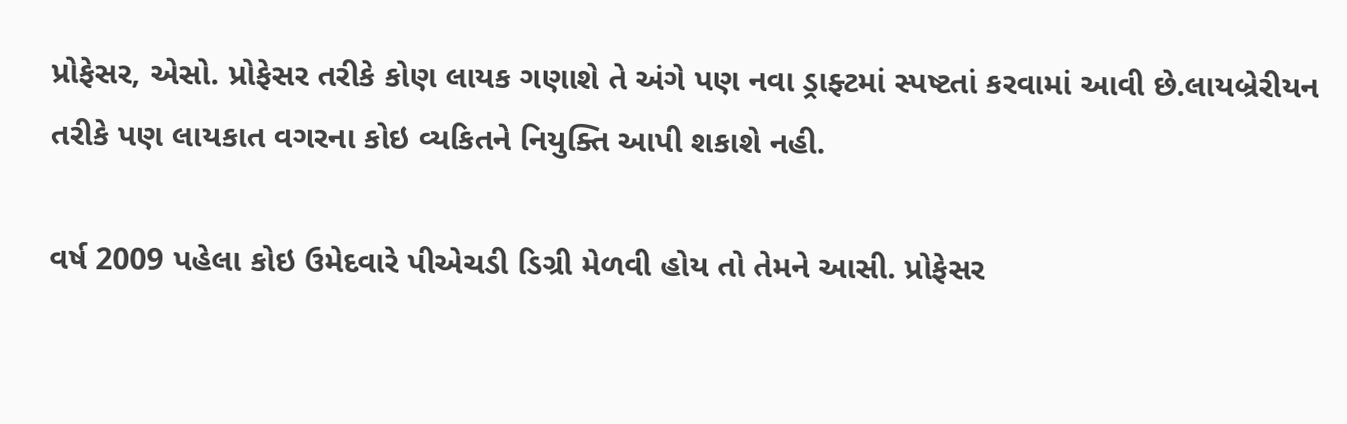પ્રોફેસર, એસો. પ્રોફેસર તરીકે કોણ લાયક ગણાશે તે અંગે પણ નવા ડ્રાફ્ટમાં સ્પષ્ટતાં કરવામાં આવી છે.લાયબ્રેરીયન તરીકે પણ લાયકાત વગરના કોઇ વ્યકિતને નિયુક્તિ આપી શકાશે નહી.

વર્ષ 2009 પહેલા કોઇ ઉમેદવારે પીએચડી ડિગ્રી મેળવી હોય તો તેમને આસી. પ્રોફેસર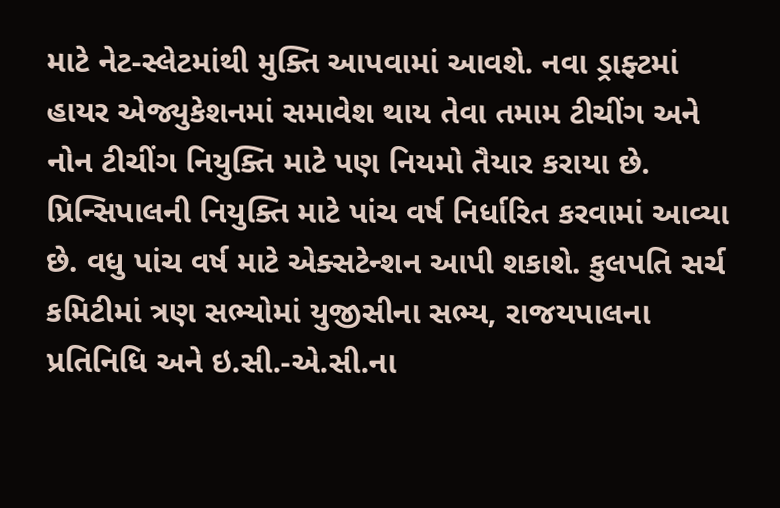માટે નેટ-સ્લેટમાંથી મુક્તિ આપવામાં આવશે. નવા ડ્રાફ્ટમાં હાયર એજ્યુકેશનમાં સમાવેશ થાય તેવા તમામ ટીચીંગ અને નોન ટીચીંગ નિયુક્તિ માટે પણ નિયમો તૈયાર કરાયા છે. પ્રિન્સિપાલની નિયુક્તિ માટે પાંચ વર્ષ નિર્ધારિત કરવામાં આવ્યા છે. વધુ પાંચ વર્ષ માટે એક્સટેન્શન આપી શકાશે. કુલપતિ સર્ચ કમિટીમાં ત્રણ સભ્યોમાં યુજીસીના સભ્ય, રાજયપાલના પ્રતિનિધિ અને ઇ.સી.-એ.સી.ના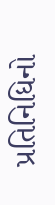પ્રતિનિધિનો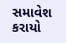સમાવેશ કરાયો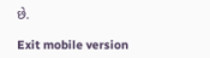છે.

Exit mobile version